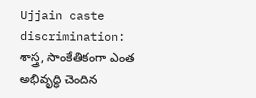Ujjain caste discrimination:  శాస్త్ర, సాంకేతికంగా ఎంత అభివృద్ధి చెందిన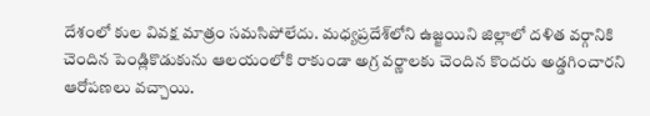దేశంలో కుల‌ వివ‌క్ష మాత్రం స‌మ‌సిపోలేదు. మ‌ధ్య‌ప్ర‌దేశ్‌లోని ఉజ్జ‌యిని జిల్లాలో ద‌ళిత వ‌ర్గానికి చెందిన పెండ్లికొడుకును ఆల‌యంలోకి రాకుండా అగ్ర వ‌ర్ణాల‌కు చెందిన కొంద‌రు అడ్డ‌గించారని ఆరోప‌ణ‌లు వ‌చ్చాయి.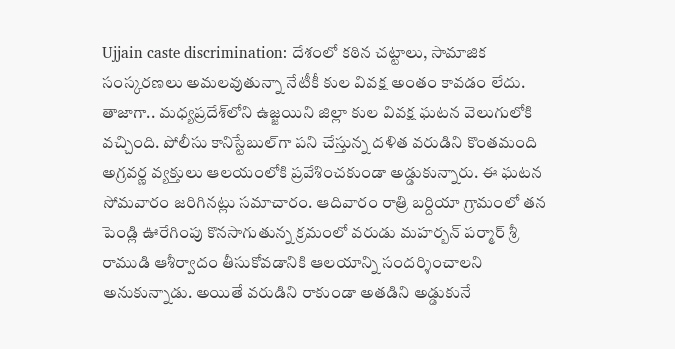Ujjain caste discrimination: దేశంలో కఠిన చట్టాలు, సామాజిక సంస్కరణలు అమ‌ల‌వుతున్నా నేటీకీ కుల వివక్ష అంతం కావ‌డం లేదు. తాజాగా.. మధ్యప్రదేశ్‌లోని ఉజ్జయిని జిల్లా కుల వివ‌క్ష ఘ‌ట‌న వెలుగులోకి వ‌చ్చింది. పోలీసు కానిస్టేబుల్‌గా పని చేస్తున్న దళిత వరుడిని కొంతమంది అగ్రవర్ణ వ్యక్తులు ఆలయంలోకి ప్రవేశించకుండా అడ్డుకున్నారు. ఈ ఘటన సోమవారం జరిగినట్లు సమాచారం. ఆదివారం రాత్రి బ‌ర్దియా గ్రామంలో త‌న‌ పెండ్లి ఊరేగింపు కొన‌సాగుతున్న క్ర‌మంలో వ‌రుడు మ‌హ‌ర్బ‌న్ ప‌ర్మార్ శ్రీ రాముడి ఆశీర్వాదం తీసుకోవడానికి ఆలయాన్ని సందర్శించాలని అనుకున్నాడు. అయితే వరుడిని రాకుండా అత‌డిని అడ్డుకునే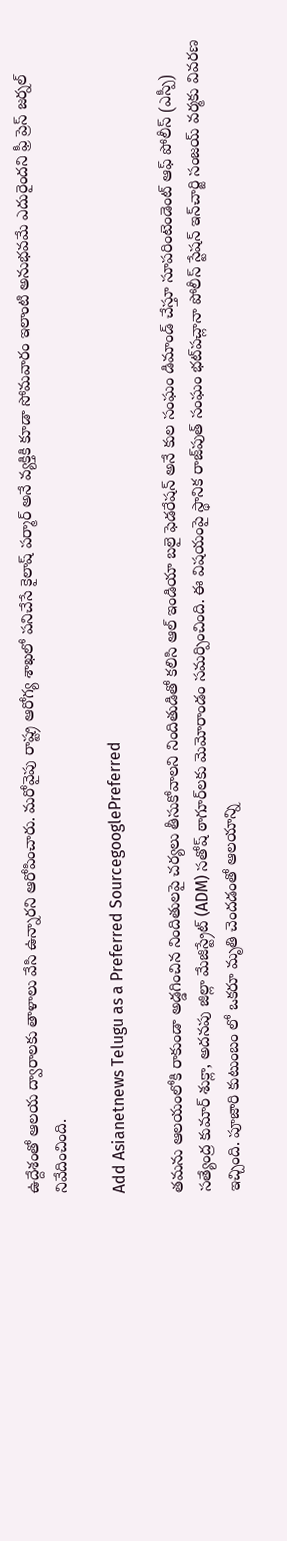ఉద్దేశంతో ఆలయ ద్వారాలకు తాళాలు వేసి ఉన్నారని ఆరోపించారు. మ‌రోవైపు రాష్ట్ర ఆరోగ్య శాఖ‌లో ప‌నిచేసే కైలాష్ ప‌ర్మార్ అనే వ్య‌క్తికి కూడా సోమ‌వారం ఇలాంటి అనుభ‌వ‌మే ఎదురైందని ఫ్రీ ప్రెస్ జర్నల్ నివేదించింది.

Add Asianetnews Telugu as a Preferred SourcegooglePreferred

త‌మ‌ను ఆల‌యంలోకి రాకుండా అడ్డ‌గించిన నిందితుల‌పై చ‌ర్య‌లు తీసుకోవాల‌ని నిందితుడితో క‌లిసి ఆల్ ఇండియా బలై ఫెడరేషన్ అనే కుల సంఘం డిమాండ్ చేస్తూ సూపరింటెండెంట్ ఆఫ్ పోలీస్ (ఎస్పీ) సత్యేంద్ర కుమార్ శుక్లా, అదనపు జిల్లా మేజిస్ట్రేట్ (ADM) సతోష్ ఠాగూర్‌లకు మెమోరాండం సమర్పించింది. ఈ విషయంపై స్థానిక రాజ్‌పుత్ సంఘం భట్‌పచ్లానా పోలీస్ స్టేషన్ ఇన్‌చార్జి సంజయ్ వర్మకు వివ‌ర‌ణ ఇచ్చింది. పూజారి కుటుంబం లో ఒక‌రూ మృతి చెందడంతో ఆలయాన్ని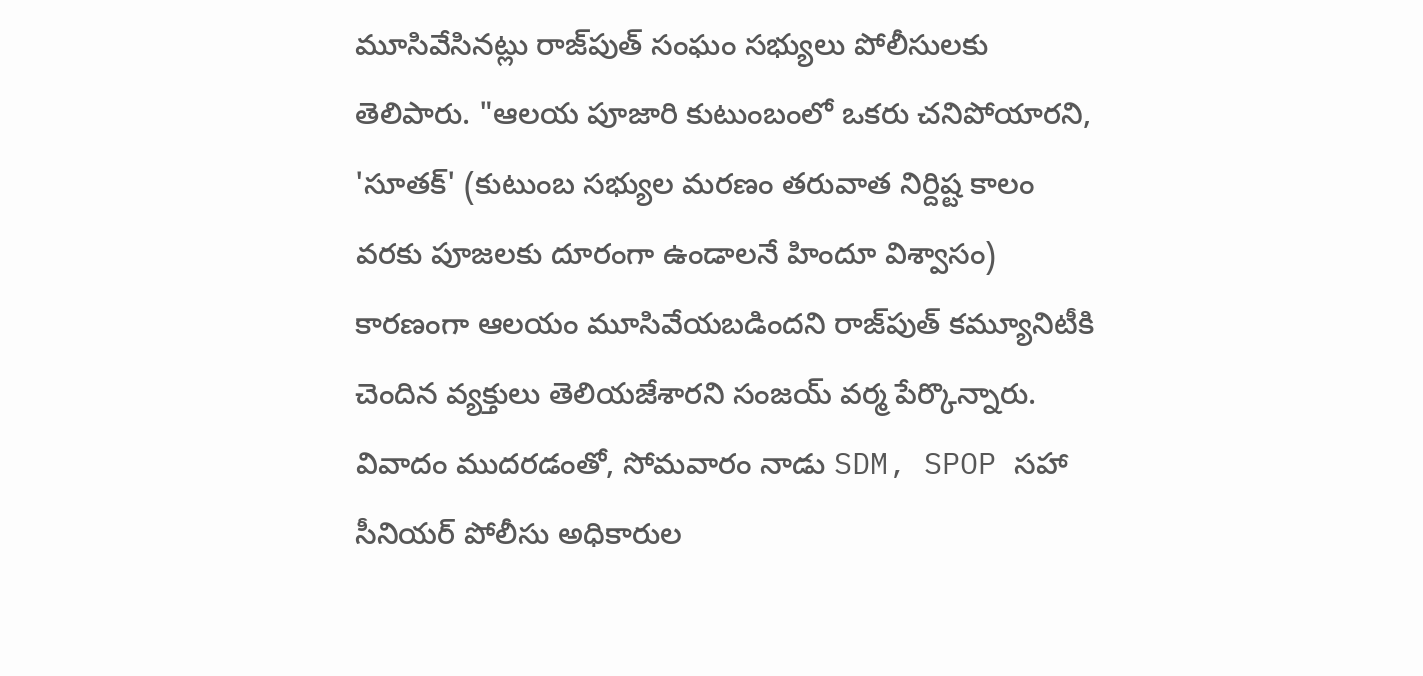మూసివేసినట్లు రాజ్‌పుత్ సంఘం సభ్యులు పోలీసులకు తెలిపారు. "ఆలయ పూజారి కుటుంబంలో ఒకరు చనిపోయారని, 'సూతక్' (కుటుంబ సభ్యుల మరణం తరువాత నిర్దిష్ట కాలం వరకు పూజలకు దూరంగా ఉండాలనే హిందూ విశ్వాసం) కారణంగా ఆలయం మూసివేయబడిందని రాజ్‌పుత్ కమ్యూనిటీకి చెందిన వ్యక్తులు తెలియజేశారని సంజయ్ వర్మ పేర్కొన్నారు. వివాదం ముదరడంతో, సోమవారం నాడు SDM, SPOP సహా సీనియర్ పోలీసు అధికారుల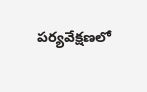పర్యవేక్షణలో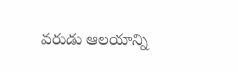వరుడు ఆలయాన్ని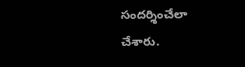సందర్శించేలా చేశారు.